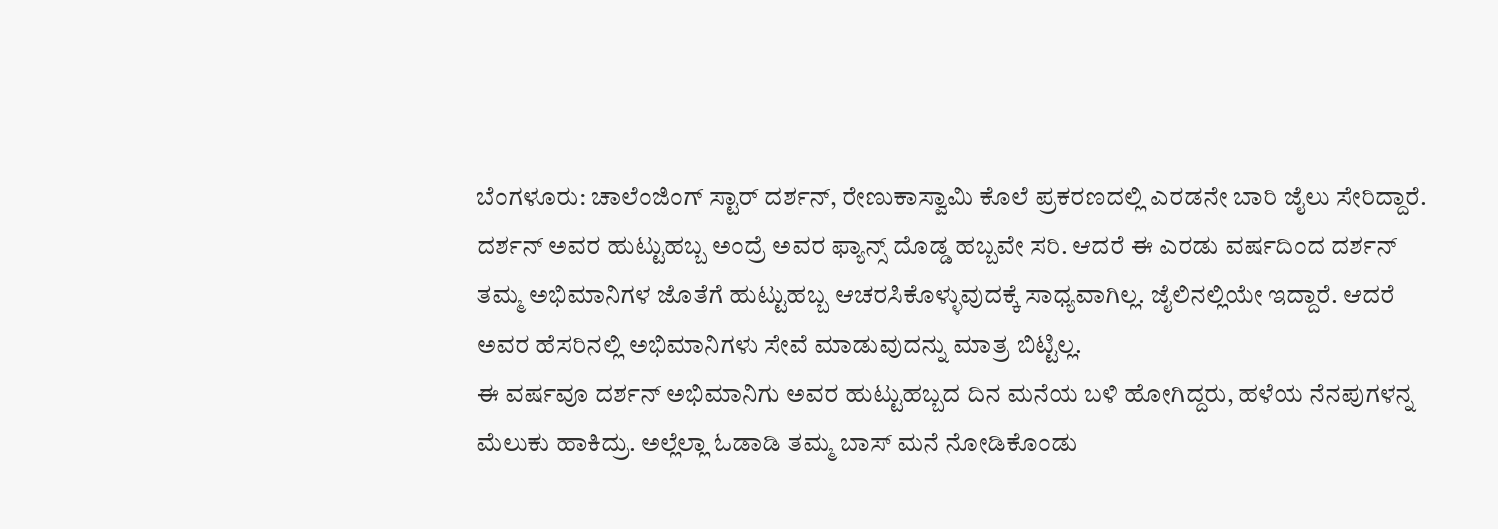ಬೆಂಗಳೂರು: ಚಾಲೆಂಜಿಂಗ್ ಸ್ಟಾರ್ ದರ್ಶನ್, ರೇಣುಕಾಸ್ವಾಮಿ ಕೊಲೆ ಪ್ರಕರಣದಲ್ಲಿ ಎರಡನೇ ಬಾರಿ ಜೈಲು ಸೇರಿದ್ದಾರೆ. ದರ್ಶನ್ ಅವರ ಹುಟ್ಟುಹಬ್ಬ ಅಂದ್ರೆ ಅವರ ಫ್ಯಾನ್ಸ್ ದೊಡ್ಡ ಹಬ್ಬವೇ ಸರಿ. ಆದರೆ ಈ ಎರಡು ವರ್ಷದಿಂದ ದರ್ಶನ್ ತಮ್ಮ ಅಭಿಮಾನಿಗಳ ಜೊತೆಗೆ ಹುಟ್ಟುಹಬ್ಬ ಆಚರಸಿಕೊಳ್ಳುವುದಕ್ಕೆ ಸಾಧ್ಯವಾಗಿಲ್ಲ. ಜೈಲಿನಲ್ಲಿಯೇ ಇದ್ದಾರೆ. ಆದರೆ ಅವರ ಹೆಸರಿನಲ್ಲಿ ಅಭಿಮಾನಿಗಳು ಸೇವೆ ಮಾಡುವುದನ್ನು ಮಾತ್ರ ಬಿಟ್ಟಿಲ್ಲ.
ಈ ವರ್ಷವೂ ದರ್ಶನ್ ಅಭಿಮಾನಿಗು ಅವರ ಹುಟ್ಟುಹಬ್ಬದ ದಿನ ಮನೆಯ ಬಳಿ ಹೋಗಿದ್ದರು, ಹಳೆಯ ನೆನಪುಗಳನ್ನ ಮೆಲುಕು ಹಾಕಿದ್ರು. ಅಲ್ಲೆಲ್ಲಾ ಓಡಾಡಿ ತಮ್ಮ ಬಾಸ್ ಮನೆ ನೋಡಿಕೊಂಡು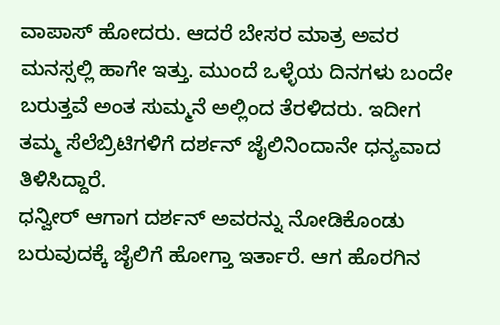ವಾಪಾಸ್ ಹೋದರು. ಆದರೆ ಬೇಸರ ಮಾತ್ರ ಅವರ ಮನಸ್ಸಲ್ಲಿ ಹಾಗೇ ಇತ್ತು. ಮುಂದೆ ಒಳ್ಳೆಯ ದಿನಗಳು ಬಂದೇ ಬರುತ್ತವೆ ಅಂತ ಸುಮ್ಮನೆ ಅಲ್ಲಿಂದ ತೆರಳಿದರು. ಇದೀಗ ತಮ್ಮ ಸೆಲೆಬ್ರಿಟಿಗಳಿಗೆ ದರ್ಶನ್ ಜೈಲಿನಿಂದಾನೇ ಧನ್ಯವಾದ ತಿಳಿಸಿದ್ದಾರೆ.
ಧನ್ವೀರ್ ಆಗಾಗ ದರ್ಶನ್ ಅವರನ್ನು ನೋಡಿಕೊಂಡು ಬರುವುದಕ್ಕೆ ಜೈಲಿಗೆ ಹೋಗ್ತಾ ಇರ್ತಾರೆ. ಆಗ ಹೊರಗಿನ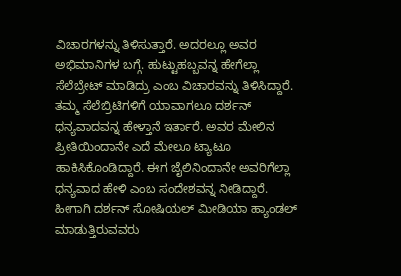ವಿಚಾರಗಳನ್ನು ತಿಳಿಸುತ್ತಾರೆ. ಅದರಲ್ಲೂ ಅವರ ಅಭಿಮಾನಿಗಳ ಬಗ್ಗೆ. ಹುಟ್ಟುಹಬ್ಬವನ್ನ ಹೇಗೆಲ್ಲಾ ಸೆಲೆಬ್ರೇಟ್ ಮಾಡಿದ್ರು ಎಂಬ ವಿಚಾರವನ್ನು ತಿಳಿಸಿದ್ದಾರೆ. ತಮ್ಮ ಸೆಲೆಬ್ರಿಟಿಗಳಿಗೆ ಯಾವಾಗಲೂ ದರ್ಶನ್ ಧನ್ಯವಾದವನ್ನ ಹೇಳ್ತಾನೆ ಇರ್ತಾರೆ. ಅವರ ಮೇಲಿನ ಪ್ರೀತಿಯಿಂದಾನೇ ಎದೆ ಮೇಲೂ ಟ್ಯಾಟೂ ಹಾಕಿಸಿಕೊಂಡಿದ್ದಾರೆ. ಈಗ ಜೈಲಿನಿಂದಾನೇ ಅವರಿಗೆಲ್ಲಾ ಧನ್ಯವಾದ ಹೇಳಿ ಎಂಬ ಸಂದೇಶವನ್ನ ನೀಡಿದ್ದಾರೆ. ಹೀಗಾಗಿ ದರ್ಶನ್ ಸೋಷಿಯಲ್ ಮೀಡಿಯಾ ಹ್ಯಾಂಡಲ್ ಮಾಡುತ್ತಿರುವವರು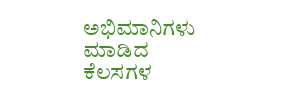ಅಭಿಮಾನಿಗಳು ಮಾಡಿದ ಕೆಲಸಗಳ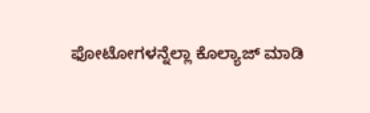ಫೋಟೋಗಳನ್ನೆಲ್ಲಾ ಕೊಲ್ಯಾಜ್ ಮಾಡಿ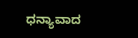ಧನ್ಯಾವಾದ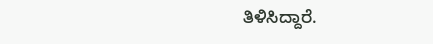ತಿಳಿಸಿದ್ದಾರೆ.